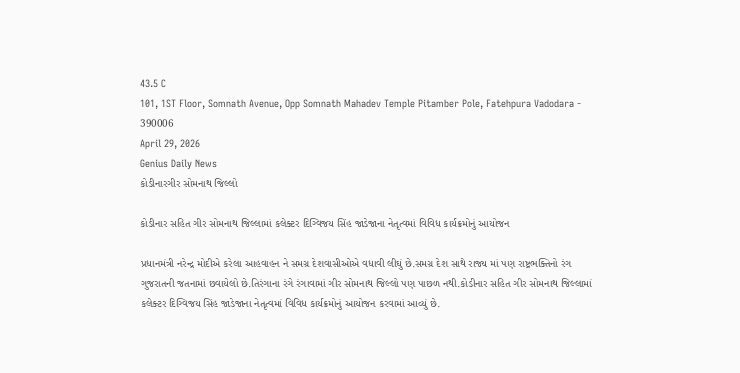43.5 C
101, 1ST Floor, Somnath Avenue, Opp Somnath Mahadev Temple Pitamber Pole, Fatehpura Vadodara - 390006
April 29, 2026
Genius Daily News
કોડીનારગીર સોમનાથ જિલ્લો

કોડીનાર સહિત ગીર સોમનાથ જિલ્લામાં કલેક્ટર દિગ્વિજય સિંહ જાડેજાના નેતૃત્વમાં વિવિધ કાર્યક્રમોનું આયોજન

પ્રધાનમંત્રી નરેન્દ્ર મોદીએ કરેલા આહવાહન ને સમગ્ર દેશવાસીઓએ વધાવી લીઘું છે.સમગ્ર દેશ સાથે રાજ્ય માં પણ રાષ્ટ્રભક્તિનો રંગ ગુજરાતની જતનામાં છવાયેલો છે.તિરંગાના રંગે રંગાવામાં ગીર સોમનાથ જિલ્લો પણ પાછળ નથી.કોડીનાર સહિત ગીર સોમનાથ જિલ્લામાં કલેક્ટર દિગ્વિજય સિંહ જાડેજાના નેતૃત્વમાં વિવિધ કાર્યક્રમોનું આયોજન કરવામાં આવ્યું છે.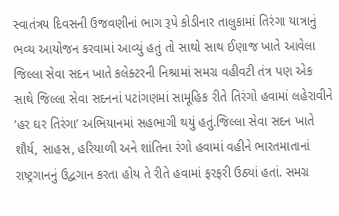સ્વાતંત્રય દિવસની ઉજવણીનાં ભાગ રૂપે કોડીનાર તાલુકામાં તિરંગા યાત્રાનું ભવ્ય આયોજન કરવામાં આવ્યું હતું તો સાથો સાથ ઈણાજ ખાતે આવેલા જિલ્લા સેવા સદન ખાતે કલેક્ટરની નિશ્રામાં સમગ્ર વહીવટી તંત્ર પણ એક સાથે જિલ્લા સેવા સદનનાં પટાંગણમાં સામૂહિક રીતે તિરંગો હવામાં લહેરાવીને ‘હર ઘર તિરંગા’ અભિયાનમાં સહભાગી થયું હતું.જિલ્લા સેવા સદન ખાતે શૌર્ય, સાહસ, હરિયાળી અને શાંતિના રંગો હવામાં વહીને ભારતમાતાનાં રાષ્ટ્રગાનનું ઉદ્વગાન કરતા હોય તે રીતે હવામાં ફરફરી ઉઠ્યાં હતાં. સમગ્ર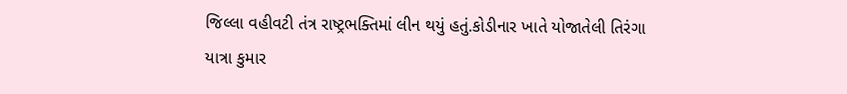જિલ્લા વહીવટી તંત્ર રાષ્ટ્રભક્તિમાં લીન થયું હતું.કોડીનાર ખાતે યોજાતેલી તિરંગા યાત્રા કુમાર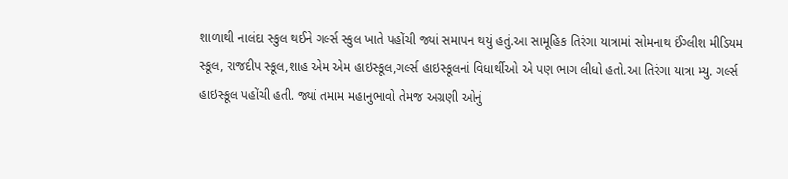શાળાથી નાલંદા સ્કુલ થઈને ગર્લ્સ સ્કુલ ખાતે પહોંચી જ્યાં સમાપન થયું હતું.આ સામૂહિક તિરંગા યાત્રામાં સોમનાથ ઈંગ્લીશ મીડિયમ સ્કૂલ, રાજદીપ સ્કૂલ,શાહ એમ એમ હાઇસ્કૂલ,ગર્લ્સ હાઇસ્કૂલનાં વિધાર્થીઓ એ પણ ભાગ લીધો હતો.આ તિરંગા યાત્રા મ્યુ. ગર્લ્સ હાઇસ્કૂલ પહોંચી હતી. જ્યાં તમામ મહાનુભાવો તેમજ અગ્રણી ઓનું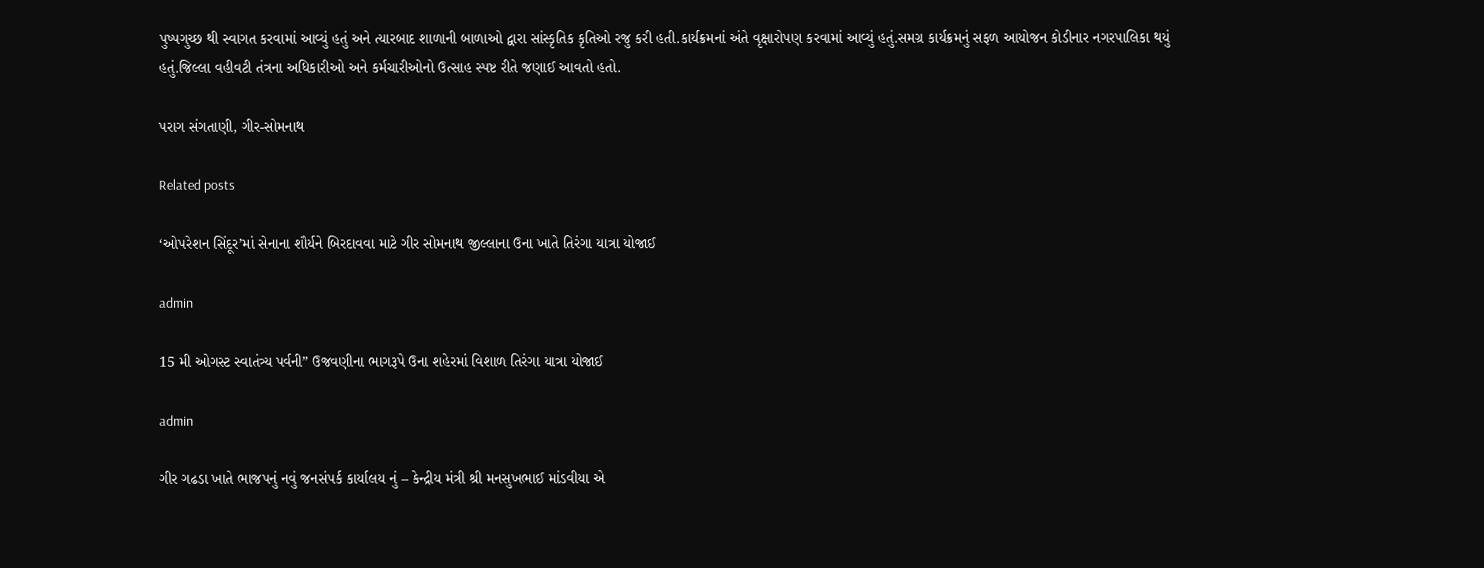પુષ્પગુચ્છ થી સ્વાગત કરવામાં આવ્યું હતું અને ત્યારબાદ શાળાની બાળાઓ દ્વારા સાંસ્કૃતિક કૃતિઓ રજુ કરી હતી.કાર્યક્રમનાં અંતે વૃક્ષારોપણ કરવામાં આવ્યું હતું.સમગ્ર કાર્યક્રમનું સફળ આયોજન કોડીનાર નગરપાલિકા થયું હતું.જિલ્લા વહીવટી તંત્રના અધિકારીઓ અને કર્મચારીઓનો ઉત્સાહ સ્પષ્ટ રીતે જણાઈ આવતો હતો.

પરાગ સંગતાણી, ગીર-સોમનાથ

Related posts

‘ઓપરેશન સિંદૂર’માં સેનાના શૌર્યને બિરદાવવા માટે ગીર સોમનાથ જીલ્લાના ઉના ખાતે તિરંગા યાત્રા યોજાઈ

admin

15 મી ઓગસ્ટ સ્વાતંત્ર્ય પર્વની” ઉજવણીના ભાગરૂપે ઉના શહેરમાં વિશાળ તિરંગા યાત્રા યોજાઈ

admin

ગીર ગઢડા ખાતે ભાજપનું નવું જનસંપર્ક કાર્યાલય નું – કેન્દ્રીય મંત્રી શ્રી મનસુખભાઈ માંડવીયા એ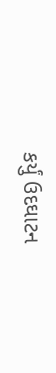કર્યું ઉદઘાટન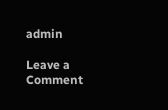admin

Leave a Comment